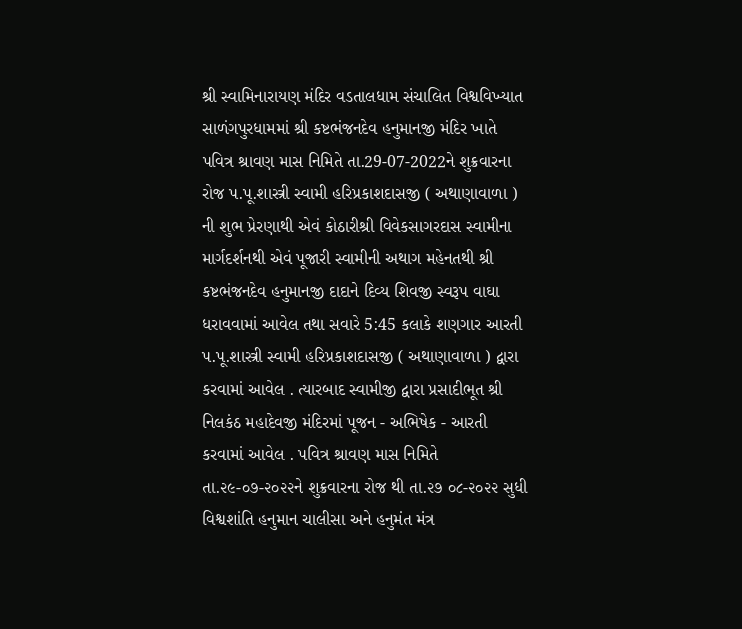શ્રી સ્વામિનારાયણ મંદિર વડતાલધામ સંચાલિત વિશ્વવિખ્યાત સાળંગપુરધામમાં શ્રી કષ્ટભંજનદેવ હનુમાનજી મંદિર ખાતે પવિત્ર શ્રાવણ માસ નિમિતે તા.29-07-2022ને શુક્રવારના રોજ પ.પૂ.શાસ્ત્રી સ્વામી હરિપ્રકાશદાસજી ( અથાણાવાળા ) ની શુભ પ્રેરણાથી એવં કોઠારીશ્રી વિવેકસાગરદાસ સ્વામીના માર્ગદર્શનથી એવં પૂજારી સ્વામીની અથાગ મહેનતથી શ્રી કષ્ટભંજનદેવ હનુમાનજી દાદાને દિવ્ય શિવજી સ્વરૂપ વાઘા ધરાવવામાં આવેલ તથા સવારે 5:45 કલાકે શણગાર આરતી પ.પૂ.શાસ્ત્રી સ્વામી હરિપ્રકાશદાસજી ( અથાણાવાળા ) દ્વારા કરવામાં આવેલ . ત્યારબાદ સ્વામીજી દ્વારા પ્રસાદીભૂત શ્રી નિલકંઠ મહાદેવજી મંદિરમાં પૂજન - અભિષેક - આરતી કરવામાં આવેલ . પવિત્ર શ્રાવણ માસ નિમિતે તા.૨૯-૦૭-૨૦૨૨ને શુક્રવારના રોજ થી તા.૨૭ ૦૮-૨૦૨૨ સુધી વિશ્વશાંતિ હનુમાન ચાલીસા અને હનુમંત મંત્ર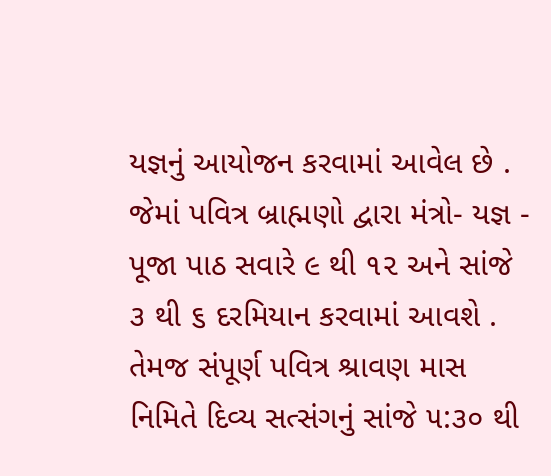યજ્ઞનું આયોજન કરવામાં આવેલ છે . જેમાં પવિત્ર બ્રાહ્મણો દ્વારા મંત્રો- યજ્ઞ - પૂજા પાઠ સવારે ૯ થી ૧૨ અને સાંજે ૩ થી ૬ દરમિયાન કરવામાં આવશે . તેમજ સંપૂર્ણ પવિત્ર શ્રાવણ માસ નિમિતે દિવ્ય સત્સંગનું સાંજે ૫:૩૦ થી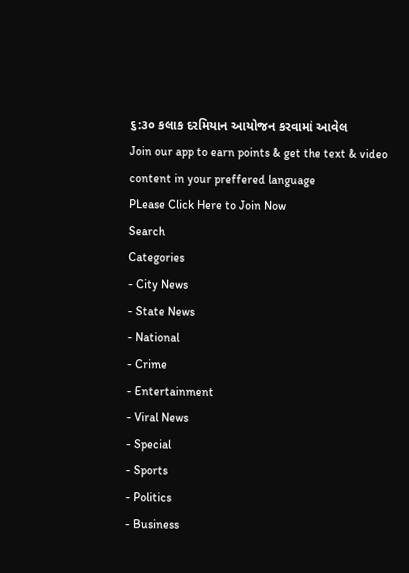૬:૩૦ કલાક દરમિયાન આયોજન કરવામાં આવેલ
Join our app to earn points & get the text & video content in your preffered language
PLease Click Here to Join Now
Search
Categories
- City News
- State News
- National
- Crime
- Entertainment
- Viral News
- Special
- Sports
- Politics
- Business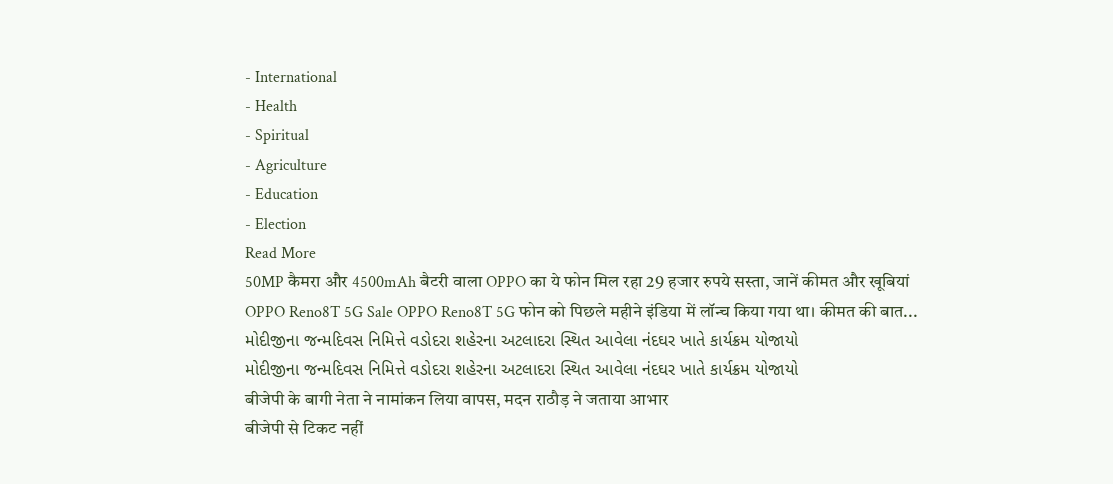- International
- Health
- Spiritual
- Agriculture
- Education
- Election
Read More
50MP कैमरा और 4500mAh बैटरी वाला OPPO का ये फोन मिल रहा 29 हजार रुपये सस्ता, जानें कीमत और खूबियां
OPPO Reno8T 5G Sale OPPO Reno8T 5G फोन को पिछले महीने इंडिया में लॉन्च किया गया था। कीमत की बात...
મોદીજીના જન્મદિવસ નિમિત્તે વડોદરા શહેરના અટલાદરા સ્થિત આવેલા નંદઘર ખાતે કાર્યક્રમ યોજાયો
મોદીજીના જન્મદિવસ નિમિત્તે વડોદરા શહેરના અટલાદરા સ્થિત આવેલા નંદઘર ખાતે કાર્યક્રમ યોજાયો
बीजेपी के बागी नेता ने नामांकन लिया वापस, मदन राठौड़ ने जताया आभार
बीजेपी से टिकट नहीं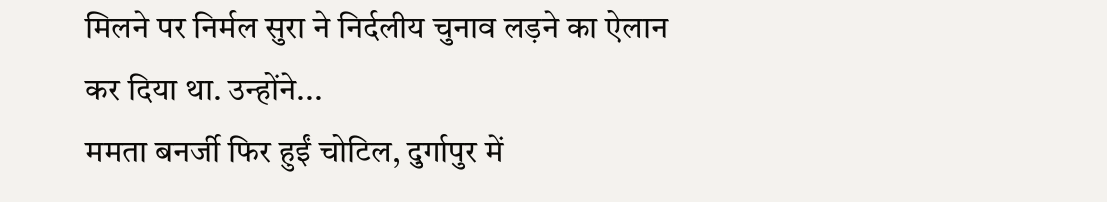मिलने पर निर्मल सुरा ने निर्दलीय चुनाव लड़ने का ऐलान कर दिया था. उन्होंने...
ममता बनर्जी फिर हुईं चोटिल, दुर्गापुर में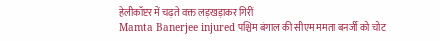हेलीकॉप्टर में चढ़ते वक्त लड़खड़ाकर गिरीं
Mamta Banerjee injured पश्चिम बंगाल की सीएम ममता बनर्जी को चोट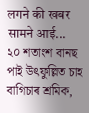लगने की खबर सामने आई...
২০ শতাংশ বানছ পাই উৎফুল্লিত চাহ বাগিচাৰ শ্ৰমিক,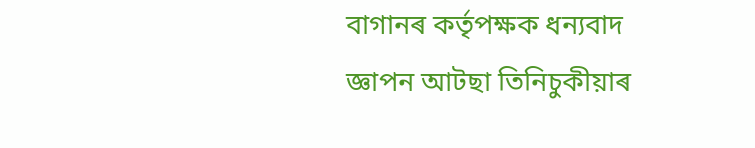বাগানৰ কৰ্তৃপক্ষক ধন্যবাদ জ্ঞাপন আটছা তিনিচুকীয়াৰ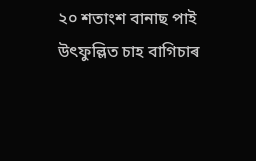২০ শতাংশ বানাছ পাই উৎফুল্লিত চাহ বাগিচাৰ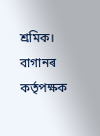শ্ৰমিক। বাগানৰ কৰ্তৃপক্ষক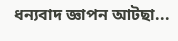ধন্যবাদ জ্ঞাপন আটছা...